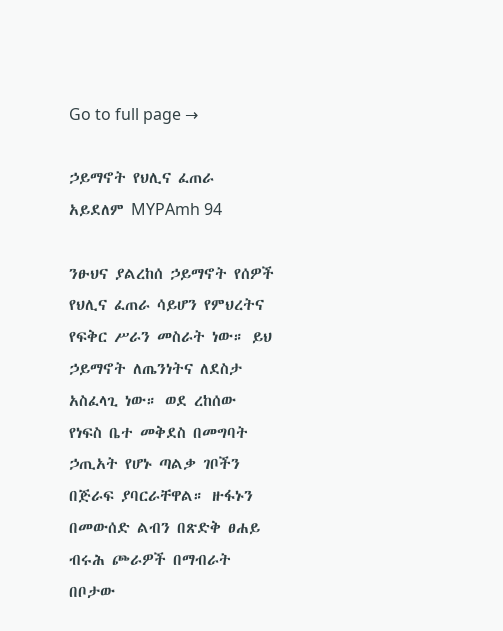Go to full page →

ኃይማኖት የህሊና ፈጠራ አይደለም MYPAmh 94

ንፁህና ያልረከሰ ኃይማኖት የሰዎች የህሊና ፈጠራ ሳይሆን የምህረትና የፍቅር ሥራን መስራት ነው። ይህ ኃይማኖት ለጤንነትና ለደስታ አስፈላጊ ነው። ወደ ረከሰው የነፍስ ቤተ መቅደስ በመግባት ኃጢአት የሆኑ ጣልቃ ገቦችን በጅራፍ ያባርራቸዋል። ዙፋኑን በመውሰድ ልብን በጽድቅ ፀሐይ ብሩሕ ጮራዎች በማብራት በቦታው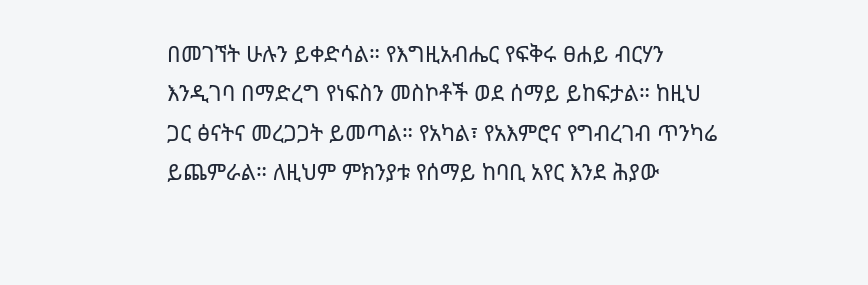በመገኘት ሁሉን ይቀድሳል። የእግዚአብሔር የፍቅሩ ፀሐይ ብርሃን እንዲገባ በማድረግ የነፍስን መስኮቶች ወደ ሰማይ ይከፍታል። ከዚህ ጋር ፅናትና መረጋጋት ይመጣል። የአካል፣ የአእምሮና የግብረገብ ጥንካሬ ይጨምራል። ለዚህም ምክንያቱ የሰማይ ከባቢ አየር እንደ ሕያው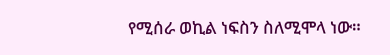የሚሰራ ወኪል ነፍስን ስለሚሞላ ነው።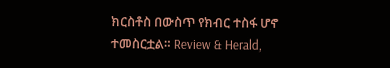ክርስቶስ በውስጥ የክብር ተስፋ ሆኖ ተመስርቷል። Review & Herald,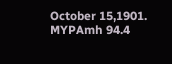October 15,1901. MYPAmh 94.4